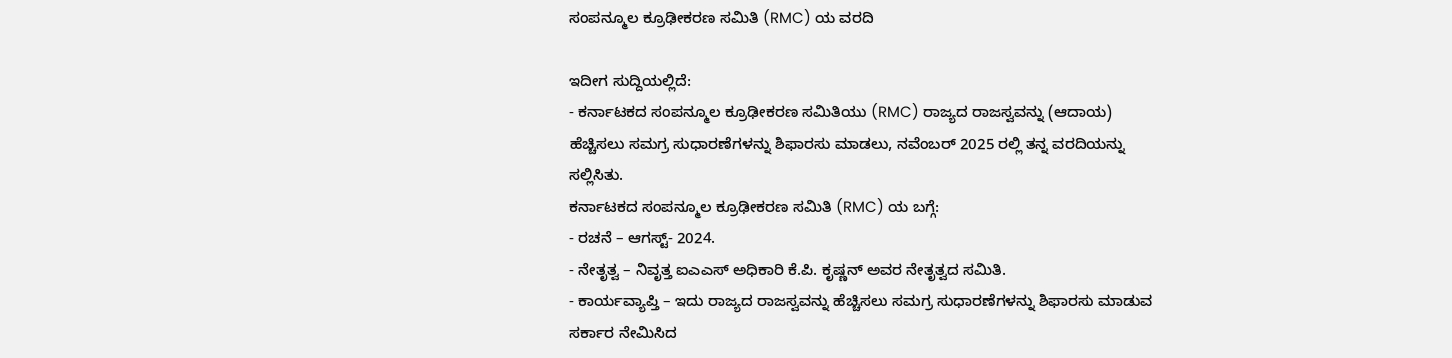ಸಂಪನ್ಮೂಲ ಕ್ರೂಢೀಕರಣ ಸಮಿತಿ (RMC) ಯ ವರದಿ

ಇದೀಗ ಸುದ್ದಿಯಲ್ಲಿದೆ:
- ಕರ್ನಾಟಕದ ಸಂಪನ್ಮೂಲ ಕ್ರೂಢೀಕರಣ ಸಮಿತಿಯು (RMC) ರಾಜ್ಯದ ರಾಜಸ್ವವನ್ನು (ಆದಾಯ) ಹೆಚ್ಚಿಸಲು ಸಮಗ್ರ ಸುಧಾರಣೆಗಳನ್ನು ಶಿಫಾರಸು ಮಾಡಲು, ನವೆಂಬರ್ 2025 ರಲ್ಲಿ ತನ್ನ ವರದಿಯನ್ನು ಸಲ್ಲಿಸಿತು.
ಕರ್ನಾಟಕದ ಸಂಪನ್ಮೂಲ ಕ್ರೂಢೀಕರಣ ಸಮಿತಿ (RMC) ಯ ಬಗ್ಗೆ:
- ರಚನೆ – ಆಗಸ್ಟ್- 2024.
- ನೇತೃತ್ವ – ನಿವೃತ್ತ ಐಎಎಸ್ ಅಧಿಕಾರಿ ಕೆ.ಪಿ. ಕೃಷ್ಣನ್ ಅವರ ನೇತೃತ್ವದ ಸಮಿತಿ.
- ಕಾರ್ಯವ್ಯಾಪ್ತಿ – ಇದು ರಾಜ್ಯದ ರಾಜಸ್ವವನ್ನು ಹೆಚ್ಚಿಸಲು ಸಮಗ್ರ ಸುಧಾರಣೆಗಳನ್ನು ಶಿಫಾರಸು ಮಾಡುವ ಸರ್ಕಾರ ನೇಮಿಸಿದ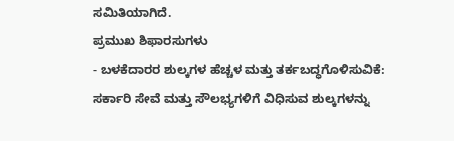ಸಮಿತಿಯಾಗಿದೆ.
ಪ್ರಮುಖ ಶಿಫಾರಸುಗಳು
- ಬಳಕೆದಾರರ ಶುಲ್ಕಗಳ ಹೆಚ್ಚಳ ಮತ್ತು ತರ್ಕಬದ್ಧಗೊಳಿಸುವಿಕೆ: ಸರ್ಕಾರಿ ಸೇವೆ ಮತ್ತು ಸೌಲಭ್ಯಗಳಿಗೆ ವಿಧಿಸುವ ಶುಲ್ಕಗಳನ್ನು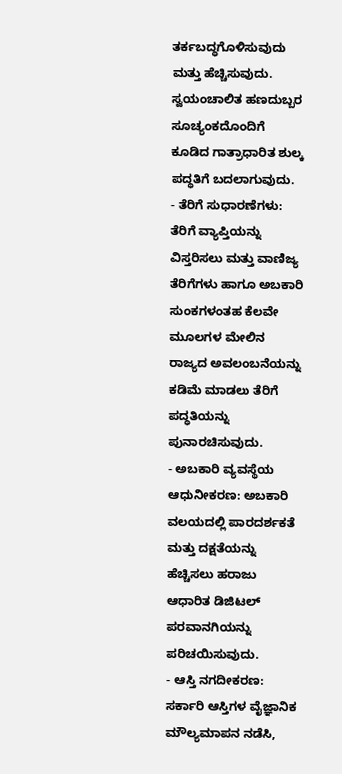ತರ್ಕಬದ್ಧಗೊಳಿಸುವುದು ಮತ್ತು ಹೆಚ್ಚಿಸುವುದು. ಸ್ವಯಂಚಾಲಿತ ಹಣದುಬ್ಬರ ಸೂಚ್ಯಂಕದೊಂದಿಗೆ ಕೂಡಿದ ಗಾತ್ರಾಧಾರಿತ ಶುಲ್ಕ ಪದ್ಧತಿಗೆ ಬದಲಾಗುವುದು.
- ತೆರಿಗೆ ಸುಧಾರಣೆಗಳು: ತೆರಿಗೆ ವ್ಯಾಪ್ತಿಯನ್ನು ವಿಸ್ತರಿಸಲು ಮತ್ತು ವಾಣಿಜ್ಯ ತೆರಿಗೆಗಳು ಹಾಗೂ ಅಬಕಾರಿ ಸುಂಕಗಳಂತಹ ಕೆಲವೇ ಮೂಲಗಳ ಮೇಲಿನ ರಾಜ್ಯದ ಅವಲಂಬನೆಯನ್ನು ಕಡಿಮೆ ಮಾಡಲು ತೆರಿಗೆ ಪದ್ಧತಿಯನ್ನು ಪುನಾರಚಿಸುವುದು.
- ಅಬಕಾರಿ ವ್ಯವಸ್ಥೆಯ ಆಧುನೀಕರಣ: ಅಬಕಾರಿ ವಲಯದಲ್ಲಿ ಪಾರದರ್ಶಕತೆ ಮತ್ತು ದಕ್ಷತೆಯನ್ನು ಹೆಚ್ಚಿಸಲು ಹರಾಜು ಆಧಾರಿತ ಡಿಜಿಟಲ್ ಪರವಾನಗಿಯನ್ನು ಪರಿಚಯಿಸುವುದು.
- ಆಸ್ತಿ ನಗದೀಕರಣ: ಸರ್ಕಾರಿ ಆಸ್ತಿಗಳ ವೈಜ್ಞಾನಿಕ ಮೌಲ್ಯಮಾಪನ ನಡೆಸಿ,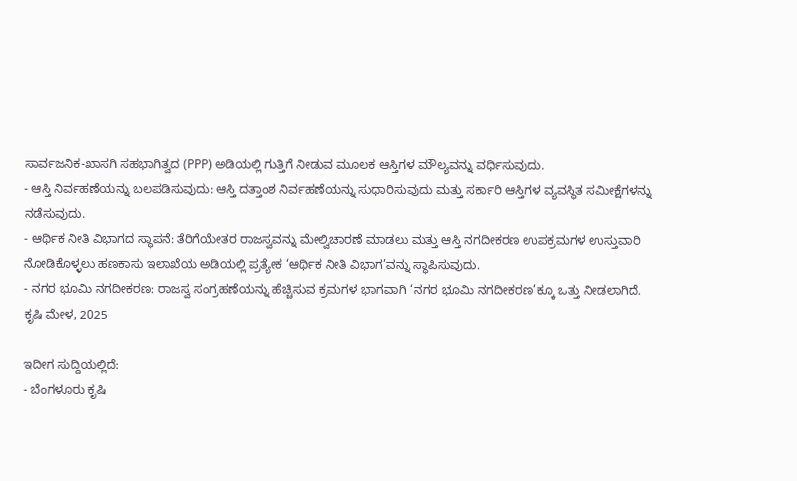ಸಾರ್ವಜನಿಕ-ಖಾಸಗಿ ಸಹಭಾಗಿತ್ವದ (PPP) ಅಡಿಯಲ್ಲಿ ಗುತ್ತಿಗೆ ನೀಡುವ ಮೂಲಕ ಆಸ್ತಿಗಳ ಮೌಲ್ಯವನ್ನು ವರ್ಧಿಸುವುದು.
- ಆಸ್ತಿ ನಿರ್ವಹಣೆಯನ್ನು ಬಲಪಡಿಸುವುದು: ಆಸ್ತಿ ದತ್ತಾಂಶ ನಿರ್ವಹಣೆಯನ್ನು ಸುಧಾರಿಸುವುದು ಮತ್ತು ಸರ್ಕಾರಿ ಆಸ್ತಿಗಳ ವ್ಯವಸ್ಥಿತ ಸಮೀಕ್ಷೆಗಳನ್ನು ನಡೆಸುವುದು.
- ಆರ್ಥಿಕ ನೀತಿ ವಿಭಾಗದ ಸ್ಥಾಪನೆ: ತೆರಿಗೆಯೇತರ ರಾಜಸ್ವವನ್ನು ಮೇಲ್ವಿಚಾರಣೆ ಮಾಡಲು ಮತ್ತು ಆಸ್ತಿ ನಗದೀಕರಣ ಉಪಕ್ರಮಗಳ ಉಸ್ತುವಾರಿ ನೋಡಿಕೊಳ್ಳಲು ಹಣಕಾಸು ಇಲಾಖೆಯ ಅಡಿಯಲ್ಲಿ ಪ್ರತ್ಯೇಕ ‘ಆರ್ಥಿಕ ನೀತಿ ವಿಭಾಗ’ವನ್ನು ಸ್ಥಾಪಿಸುವುದು.
- ನಗರ ಭೂಮಿ ನಗದೀಕರಣ: ರಾಜಸ್ವ ಸಂಗ್ರಹಣೆಯನ್ನು ಹೆಚ್ಚಿಸುವ ಕ್ರಮಗಳ ಭಾಗವಾಗಿ ‘ನಗರ ಭೂಮಿ ನಗದೀಕರಣ’ಕ್ಕೂ ಒತ್ತು ನೀಡಲಾಗಿದೆ.
ಕೃಷಿ ಮೇಳ, 2025

ಇದೀಗ ಸುದ್ದಿಯಲ್ಲಿದೆ:
- ಬೆಂಗಳೂರು ಕೃಷಿ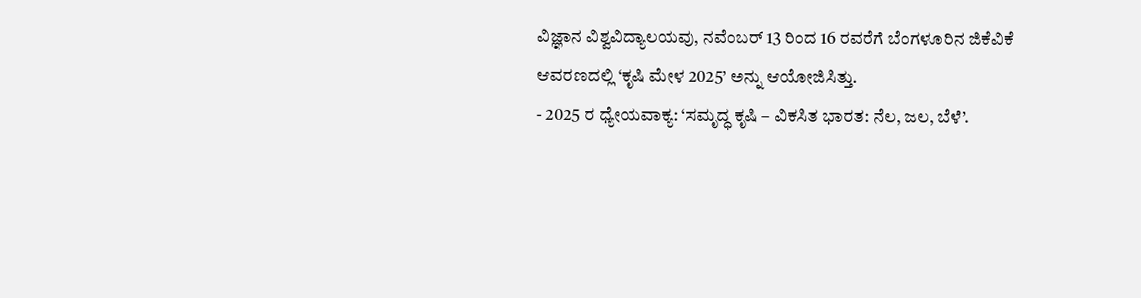ವಿಜ್ಞಾನ ವಿಶ್ವವಿದ್ಯಾಲಯವು, ನವೆಂಬರ್ 13 ರಿಂದ 16 ರವರೆಗೆ ಬೆಂಗಳೂರಿನ ಜಿಕೆವಿಕೆ ಆವರಣದಲ್ಲಿ ‘ಕೃಷಿ ಮೇಳ 2025’ ಅನ್ನು ಆಯೋಜಿಸಿತ್ತು.
- 2025 ರ ಧ್ಯೇಯವಾಕ್ಯ: ‘ಸಮೃದ್ಧ ಕೃಷಿ – ವಿಕಸಿತ ಭಾರತ: ನೆಲ, ಜಲ, ಬೆಳೆ’.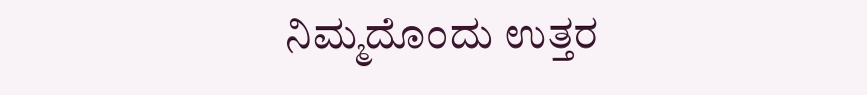ನಿಮ್ಮದೊಂದು ಉತ್ತರ